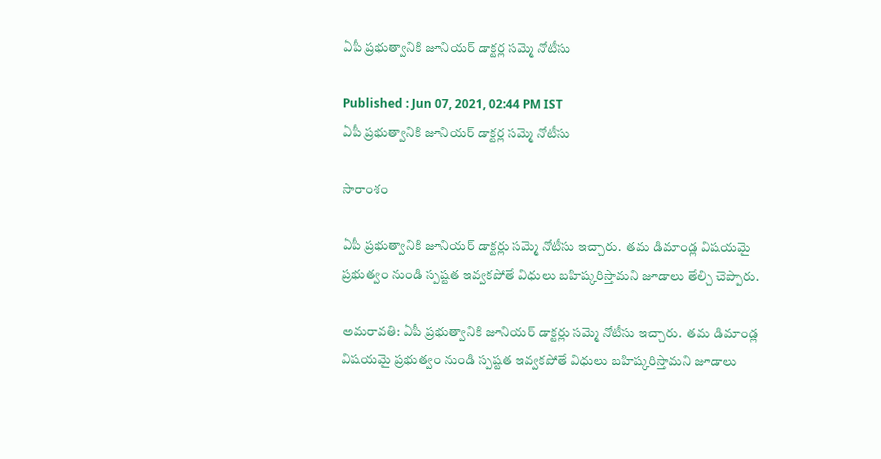ఏపీ ప్రభుత్వానికి జూనియర్ డాక్టర్ల సమ్మె నోటీసు

Published : Jun 07, 2021, 02:44 PM IST
ఏపీ ప్రభుత్వానికి జూనియర్ డాక్టర్ల సమ్మె నోటీసు

సారాంశం

ఏపీ ప్రభుత్వానికి జూనియర్ డాక్టర్లు సమ్మె నోటీసు ఇచ్చారు.  తమ డిమాండ్ల విషయమై ప్రభుత్వం నుండి స్పష్టత ఇవ్వకపోతే విధులు బహిష్కరిస్తామని జూడాలు తేల్చి చెప్పారు.

అమరావతి: ఏపీ ప్రభుత్వానికి జూనియర్ డాక్టర్లు సమ్మె నోటీసు ఇచ్చారు.  తమ డిమాండ్ల విషయమై ప్రభుత్వం నుండి స్పష్టత ఇవ్వకపోతే విధులు బహిష్కరిస్తామని జూడాలు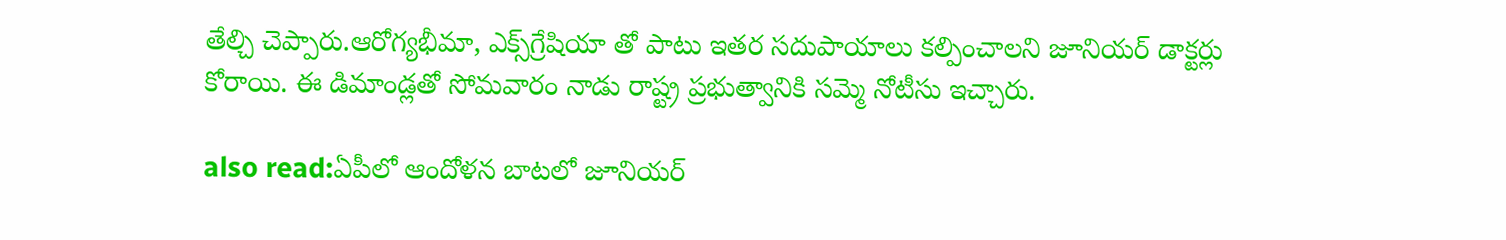తేల్చి చెప్పారు.ఆరోగ్యభీమా, ఎక్స్‌గ్రేషియా తో పాటు ఇతర సదుపాయాలు కల్పించాలని జూనియర్ డాక్టర్లు కోరాయి. ఈ డిమాండ్లతో సోమవారం నాడు రాష్ట్ర ప్రభుత్వానికి సమ్మె నోటీసు ఇచ్చారు.

also read:ఏపీలో ఆందోళన బాటలో జూనియర్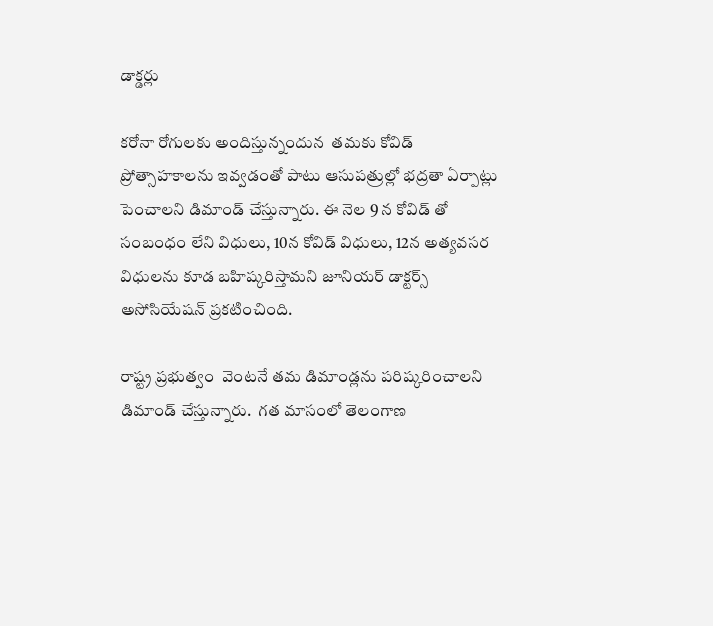డాక్డర్లు

కరోనా రోగులకు అందిస్తున్నందున  తమకు కోవిడ్ ప్రోత్సాహకాలను ఇవ్వడంతో పాటు ఆసుపత్రుల్లో భద్రతా ఏర్పాట్లు పెంచాలని డిమాండ్ చేస్తున్నారు. ఈ నెల 9 న కోవిడ్ తో సంబంధం లేని విధులు, 10న కోవిడ్ విధులు, 12న అత్యవసర విధులను కూడ బహిష్కరిస్తామని జూనియర్ డాక్టర్స్ అసోసియేషన్ ప్రకటించింది.

రాష్ట్ర ప్రభుత్వం  వెంటనే తమ డిమాండ్లను పరిష్కరించాలని డిమాండ్ చేస్తున్నారు.  గత మాసంలో తెలంగాణ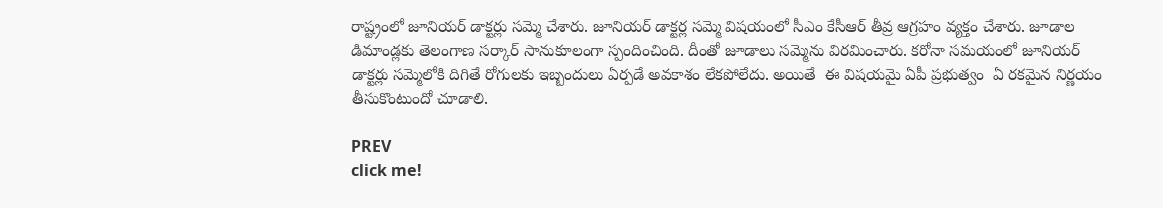రాష్ట్రంలో జూనియర్ డాక్టర్లు సమ్మె చేశారు. జూనియర్ డాక్టర్ల సమ్మె విషయంలో సీఎం కేసీఆర్ తీవ్ర ఆగ్రహం వ్యక్తం చేశారు. జూడాల డిమాండ్లకు తెలంగాణ సర్కార్ సానుకూలంగా స్పందించింది. దీంతో జూడాలు సమ్మెను విరమించారు. కరోనా సమయంలో జూనియర్ డాక్టర్లు సమ్మెలోకి దిగితే రోగులకు ఇబ్బందులు ఏర్పడే అవకాశం లేకపోలేదు. అయితే  ఈ విషయమై ఏపీ ప్రభుత్వం  ఏ రకమైన నిర్ణయం తీసుకొంటుందో చూడాలి.

PREV
click me!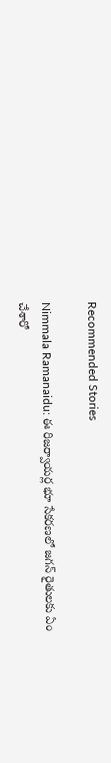Recommended Stories

Nimmala Ramanaidu: ఈ రిజర్వాయర్ల భూ సేకరణలో జగన్ రైతులకు ఏం చేశారో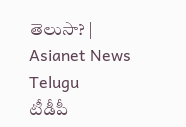తెలుసా? | Asianet News Telugu
టీడీపీ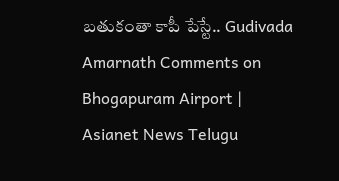బతుకంతా కాపీ పేస్టే.. Gudivada Amarnath Comments on Bhogapuram Airport | Asianet News Telugu